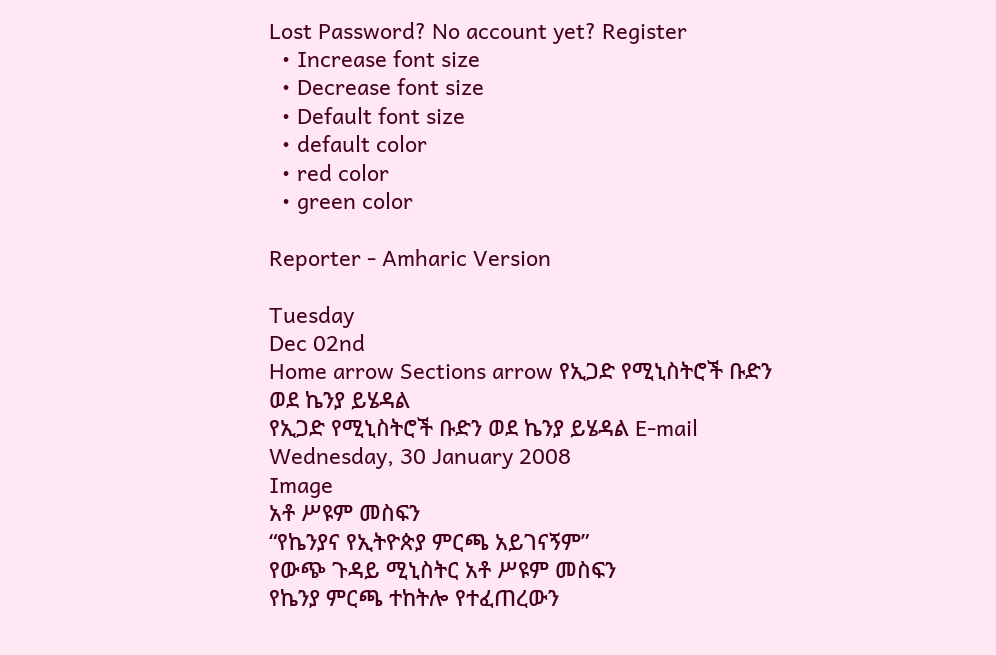Lost Password? No account yet? Register
  • Increase font size
  • Decrease font size
  • Default font size
  • default color
  • red color
  • green color

Reporter - Amharic Version

Tuesday
Dec 02nd
Home arrow Sections arrow የኢጋድ የሚኒስትሮች ቡድን ወደ ኬንያ ይሄዳል
የኢጋድ የሚኒስትሮች ቡድን ወደ ኬንያ ይሄዳል E-mail
Wednesday, 30 January 2008
Image
አቶ ሥዩም መስፍን
“የኬንያና የኢትዮጵያ ምርጫ አይገናኝም”
የውጭ ጉዳይ ሚኒስትር አቶ ሥዩም መስፍን
የኬንያ ምርጫ ተከትሎ የተፈጠረውን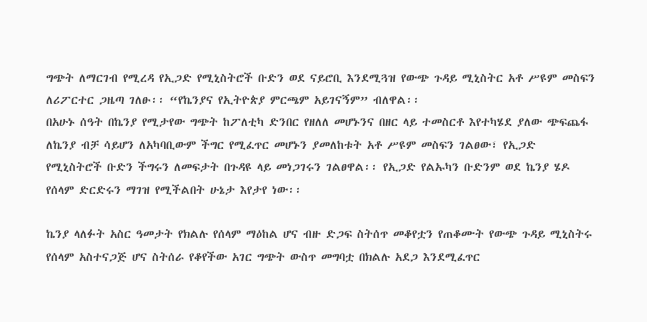ግጭት ለማርገብ የሚረዳ የኢጋድ የሚኒስትሮች ቡድን ወደ ናይሮቢ እንደሚጓዝ የውጭ ጉዳይ ሚኒስትር አቶ ሥዩም መስፍን ለሪፖርተር ጋዜጣ ገለፁ፡፡ “የኬንያና የኢትዮጵያ ምርጫም አይገናኝም” ብለዋል፡፡
በአሁኑ ሰዓት በኬንያ የሚታየው ግጭት ከፖለቲካ ድንበር የዘለለ መሆኑንና በዘር ላይ ተመስርቶ እየተካሄደ ያለው ጭፍጨፋ ለኬንያ ብቻ ሳይሆን ለአካባቢውም ችግር የሚፈጥር መሆኑን ያመለከቱት አቶ ሥዩም መስፍን ገልፀው፣ የኢጋድ የሚኒስትሮች ቡድን ችግሩን ለመፍታት በጉዳዩ ላይ መነጋገሩን ገልፀዋል፡፡ የኢጋድ የልኡካን ቡድንም ወደ ኬንያ ሄዶ የሰላም ድርድሩን ማገዝ የሚችልበት ሁኔታ እየታየ ነው፡፡

ኬንያ ላለፉት አስር ዓመታት የክልሉ የሰላም ማዕከል ሆና ብዙ ድጋፍ ስትሰጥ መቆየቷን የጠቆሙት የውጭ ጉዳይ ሚኒስትሩ የሰላም አስተናጋጅ ሆና ስትሰራ የቆየችው አገር ግጭት ውስጥ መግባቷ በክልሉ አደጋ እንደሚፈጥር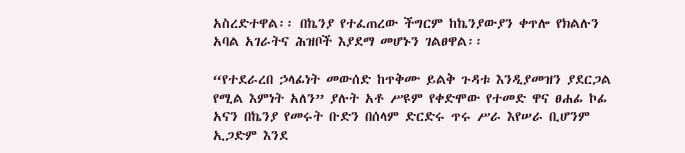አስረድተዋል፡፡ በኬንያ የተፈጠረው ችግርም ከኬንያውያን ቀጥሎ የክልሉን አባል አገራትና ሕዝቦች እያደማ መሆኑን ገልፀዋል፡፡

“የተደራረበ ኃላፊነት መውሰድ ከጥቅሙ ይልቅ ጉዳቱ እንዲያመዝን ያደርጋል የሚል እምነት አለን” ያሉት አቶ ሥዩም የቀድሞው የተመድ ዋና ፀሐፊ ኮፊ አናን በኬንያ የመሩት ቡድን በሰላም ድርድሩ ጥሩ ሥራ እየሠራ ቢሆንም ኢጋድም እንደ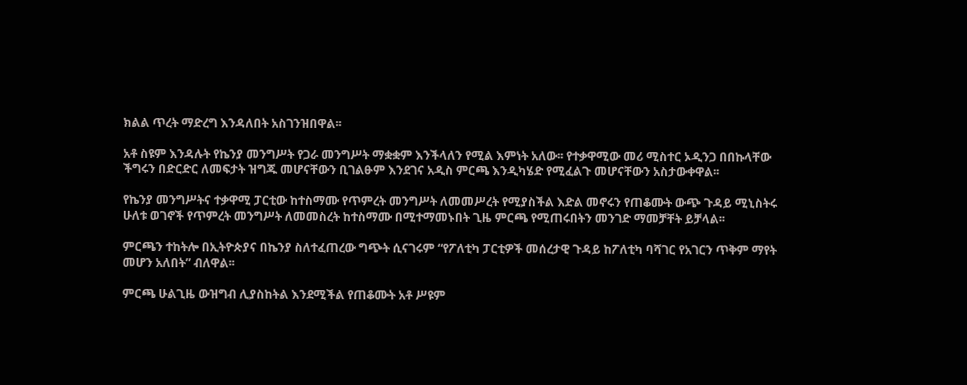ክልል ጥረት ማድረግ እንዳለበት አስገንዝበዋል፡፡

አቶ ስዩም እንዳሉት የኬንያ መንግሥት የጋራ መንግሥት ማቋቋም እንችላለን የሚል እምነት አለው፡፡ የተቃዋሚው መሪ ሚስተር ኦዲንጋ በበኩላቸው ችግሩን በድርድር ለመፍታት ዝግጁ መሆናቸውን ቢገልፁም እንደገና አዲስ ምርጫ እንዲካሄድ የሚፈልጉ መሆናቸውን አስታውቀዋል፡፡

የኬንያ መንግሥትና ተቃዋሚ ፓርቲው ከተስማሙ የጥምረት መንግሥት ለመመሥረት የሚያስችል እድል መኖሩን የጠቆሙት ውጭ ጉዳይ ሚኒስትሩ ሁለቱ ወገኖች የጥምረት መንግሥት ለመመስረት ከተስማሙ በሚተማመኑበት ጊዜ ምርጫ የሚጠሩበትን መንገድ ማመቻቸት ይቻላል፡፡

ምርጫን ተከትሎ በኢትዮጵያና በኬንያ ስለተፈጠረው ግጭት ሲናገሩም “የፖለቲካ ፓርቲዎች መሰረታዊ ጉዳይ ከፖለቲካ ባሻገር የአገርን ጥቅም ማየት መሆን አለበት” ብለዋል፡፡

ምርጫ ሁልጊዜ ውዝግብ ሊያስከትል እንደሚችል የጠቆሙት አቶ ሥዩም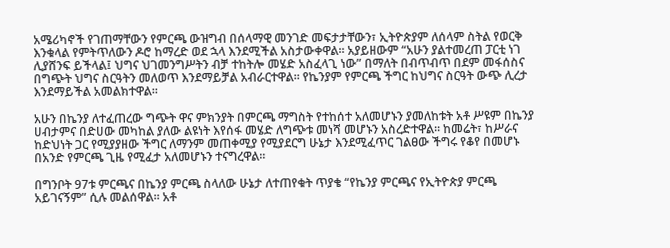አሜሪካኖች የገጠማቸውን የምርጫ ውዝግብ በሰላማዊ መንገድ መፍታታቸውን፣ ኢትዮጵያም ለሰላም ስትል የወርቅ እንቁላል የምትጥለውን ዶሮ ከማረድ ወደ ኋላ እንደሚችል አስታውቀዋል፡፡ አያይዘውም “አሁን ያልተመረጠ ፓርቲ ነገ ሊያሸንፍ ይችላል፤ ህግና ህገመንግሥትን ብቻ ተከትሎ መሄድ አስፈላጊ ነው” በማለት በብጥብጥ በደም መፋሰስና በግጭት ህግና ስርዓትን መለወጥ እንደማይቻል አብራርተዋል፡፡ የኬንያም የምርጫ ችግር ከህግና ስርዓት ውጭ ሊረታ እንደማይችል አመልክተዋል፡፡

አሁን በኬንያ ለተፈጠረው ግጭት ዋና ምክንያት በምርጫ ማግስት የተከሰተ አለመሆኑን ያመለከቱት አቶ ሥዩም በኬንያ ሀብታምና በድሀው መካከል ያለው ልዩነት እየሰፋ መሄድ ለግጭቱ መነሻ መሆኑን አስረድተዋል፡፡ ከመሬት፣ ከሥራና ከድህነት ጋር የሚያያዘው ችግር ለማንም መጠቀሚያ የሚያደርግ ሁኔታ እንደሚፈጥር ገልፀው ችግሩ የቆየ በመሆኑ በአንድ የምርጫ ጊዜ የሚፈታ አለመሆኑን ተናግረዋል፡፡

በግንቦት 97ቱ ምርጫና በኬንያ ምርጫ ስላለው ሁኔታ ለተጠየቁት ጥያቄ “የኬንያ ምርጫና የኢትዮጵያ ምርጫ አይገናኝም” ሲሉ መልሰዋል፡፡ አቶ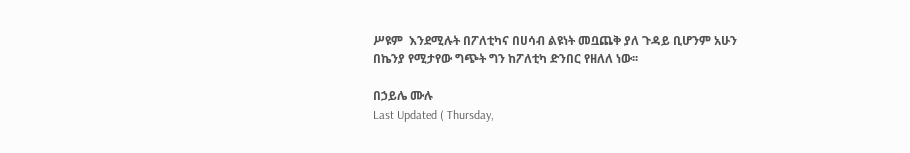ሥዩም  እንደሚሉት በፖለቲካና በሀሳብ ልዩነት መቧጨቅ ያለ ጉዳይ ቢሆንም አሁን በኬንያ የሚታየው ግጭት ግን ከፖለቲካ ድንበር የዘለለ ነው፡፡

በኃይሌ ሙሉ
Last Updated ( Thursday,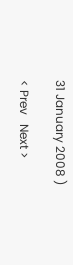31 January 2008 )

< Prev   Next >